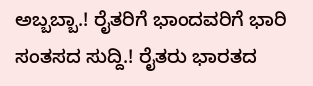ಅಬ್ಬಬ್ಬಾ.! ರೈತರಿಗೆ ಭಾಂದವರಿಗೆ ಭಾರಿ ಸಂತಸದ ಸುದ್ದಿ.! ರೈತರು ಭಾರತದ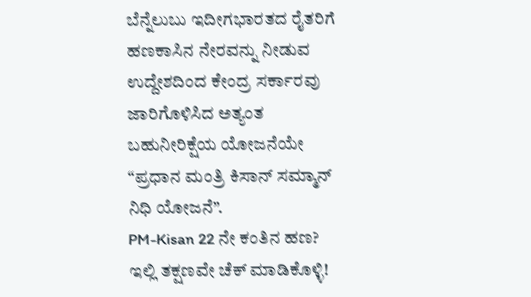ಬೆನ್ನೆಲುಬು ಇದೀಗಭಾರತದ ರೈತರಿಗೆ ಹಣಕಾಸಿನ ನೇರವನ್ನು ನೀಡುವ ಉದ್ದೇಶದಿಂದ ಕೇಂದ್ರ ಸರ್ಕಾರವು ಜಾರಿಗೊಳಿಸಿದ ಅತ್ಯಂತ ಬಹುನೀರಿಕ್ಷೆಯ ಯೋಜನೆಯೇ “ಪ್ರಧಾನ ಮಂತ್ರಿ ಕಿಸಾನ್ ಸಮ್ಮಾನ್ ನಿಧಿ ಯೋಜನೆ”.
PM-Kisan 22 ನೇ ಕಂತಿನ ಹಣ? ಇಲ್ಲಿ ತಕ್ಷಣವೇ ಚೆಕ್ ಮಾಡಿಕೊಳ್ಳಿ!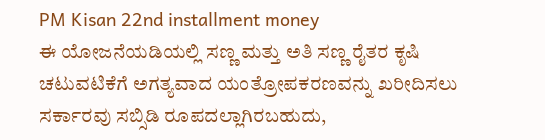PM Kisan 22nd installment money
ಈ ಯೋಜನೆಯಡಿಯಲ್ಲಿ ಸಣ್ಣ ಮತ್ತು ಅತಿ ಸಣ್ಣ ರೈತರ ಕೃಷಿ ಚಟುವಟಿಕೆಗೆ ಅಗತ್ಯವಾದ ಯಂತ್ರೋಪಕರಣವನ್ನು ಖರೀದಿಸಲು ಸರ್ಕಾರವು ಸಬ್ಸಿಡಿ ರೂಪದಲ್ಲಾಗಿರಬಹುದು,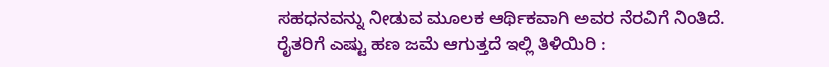ಸಹಧನವನ್ನು ನೀಡುವ ಮೂಲಕ ಆರ್ಥಿಕವಾಗಿ ಅವರ ನೆರವಿಗೆ ನಿಂತಿದೆ.
ರೈತರಿಗೆ ಎಷ್ಟು ಹಣ ಜಮೆ ಆಗುತ್ತದೆ ಇಲ್ಲಿ ತಿಳಿಯಿರಿ :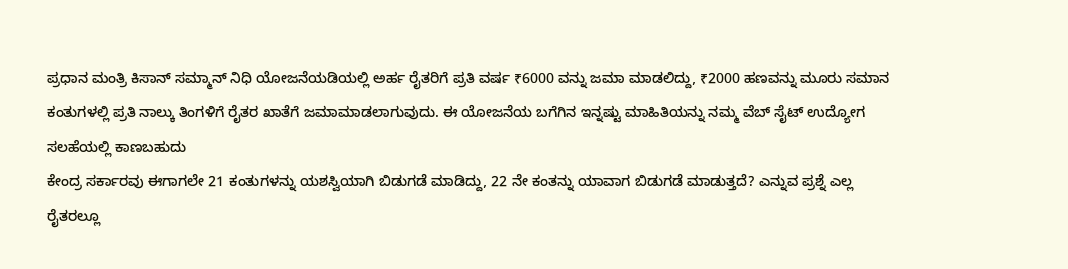ಪ್ರಧಾನ ಮಂತ್ರಿ ಕಿಸಾನ್ ಸಮ್ಮಾನ್ ನಿಧಿ ಯೋಜನೆಯಡಿಯಲ್ಲಿ ಅರ್ಹ ರೈತರಿಗೆ ಪ್ರತಿ ವರ್ಷ ₹6000 ವನ್ನು ಜಮಾ ಮಾಡಲಿದ್ದು, ₹2000 ಹಣವನ್ನು ಮೂರು ಸಮಾನ ಕಂತುಗಳಲ್ಲಿ ಪ್ರತಿ ನಾಲ್ಕು ತಿಂಗಳಿಗೆ ರೈತರ ಖಾತೆಗೆ ಜಮಾಮಾಡಲಾಗುವುದು. ಈ ಯೋಜನೆಯ ಬಗೆಗಿನ ಇನ್ನಷ್ಟು ಮಾಹಿತಿಯನ್ನು ನಮ್ಮ ವೆಬ್ ಸೈಟ್ ಉದ್ಯೋಗ ಸಲಹೆಯಲ್ಲಿ ಕಾಣಬಹುದು
ಕೇಂದ್ರ ಸರ್ಕಾರವು ಈಗಾಗಲೇ 21 ಕಂತುಗಳನ್ನು ಯಶಸ್ವಿಯಾಗಿ ಬಿಡುಗಡೆ ಮಾಡಿದ್ದು, 22 ನೇ ಕಂತನ್ನು ಯಾವಾಗ ಬಿಡುಗಡೆ ಮಾಡುತ್ತದೆ? ಎನ್ನುವ ಪ್ರಶ್ನೆ ಎಲ್ಲ ರೈತರಲ್ಲೂ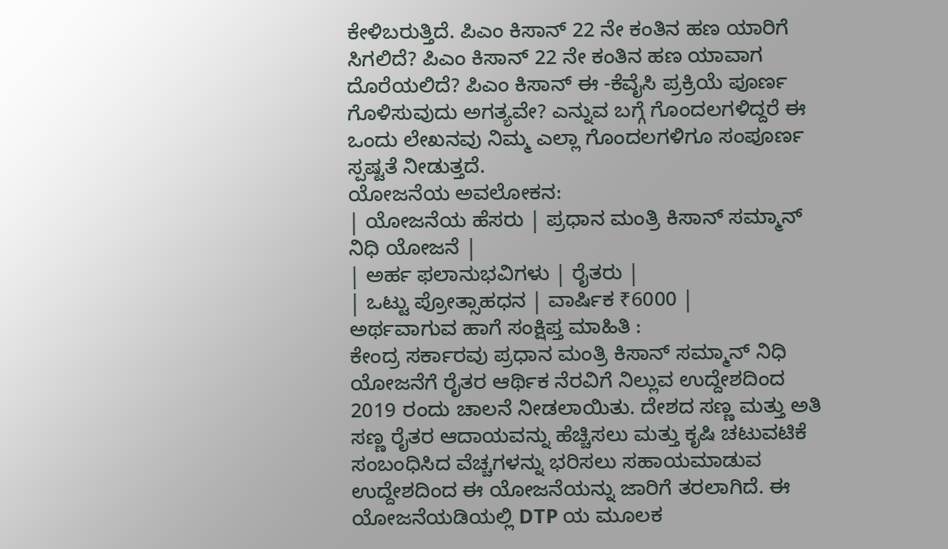ಕೇಳಿಬರುತ್ತಿದೆ. ಪಿಎಂ ಕಿಸಾನ್ 22 ನೇ ಕಂತಿನ ಹಣ ಯಾರಿಗೆ ಸಿಗಲಿದೆ? ಪಿಎಂ ಕಿಸಾನ್ 22 ನೇ ಕಂತಿನ ಹಣ ಯಾವಾಗ ದೊರೆಯಲಿದೆ? ಪಿಎಂ ಕಿಸಾನ್ ಈ -ಕೆವೈಸಿ ಪ್ರಕ್ರಿಯೆ ಪೂರ್ಣ ಗೊಳಿಸುವುದು ಅಗತ್ಯವೇ? ಎನ್ನುವ ಬಗ್ಗೆ ಗೊಂದಲಗಳಿದ್ದರೆ ಈ ಒಂದು ಲೇಖನವು ನಿಮ್ಮ ಎಲ್ಲಾ ಗೊಂದಲಗಳಿಗೂ ಸಂಪೂರ್ಣ ಸ್ಪಷ್ಟತೆ ನೀಡುತ್ತದೆ.
ಯೋಜನೆಯ ಅವಲೋಕನ:
| ಯೋಜನೆಯ ಹೆಸರು | ಪ್ರಧಾನ ಮಂತ್ರಿ ಕಿಸಾನ್ ಸಮ್ಮಾನ್ ನಿಧಿ ಯೋಜನೆ |
| ಅರ್ಹ ಫಲಾನುಭವಿಗಳು | ರೈತರು |
| ಒಟ್ಟು ಪ್ರೋತ್ಸಾಹಧನ | ವಾರ್ಷಿಕ ₹6000 |
ಅರ್ಥವಾಗುವ ಹಾಗೆ ಸಂಕ್ಷಿಪ್ತ ಮಾಹಿತಿ :
ಕೇಂದ್ರ ಸರ್ಕಾರವು ಪ್ರಧಾನ ಮಂತ್ರಿ ಕಿಸಾನ್ ಸಮ್ಮಾನ್ ನಿಧಿ ಯೋಜನೆಗೆ ರೈತರ ಆರ್ಥಿಕ ನೆರವಿಗೆ ನಿಲ್ಲುವ ಉದ್ದೇಶದಿಂದ 2019 ರಂದು ಚಾಲನೆ ನೀಡಲಾಯಿತು. ದೇಶದ ಸಣ್ಣ ಮತ್ತು ಅತಿ ಸಣ್ಣ ರೈತರ ಆದಾಯವನ್ನು ಹೆಚ್ಚಿಸಲು ಮತ್ತು ಕೃಷಿ ಚಟುವಟಿಕೆ ಸಂಬಂಧಿಸಿದ ವೆಚ್ಚಗಳನ್ನು ಭರಿಸಲು ಸಹಾಯಮಾಡುವ ಉದ್ದೇಶದಿಂದ ಈ ಯೋಜನೆಯನ್ನು ಜಾರಿಗೆ ತರಲಾಗಿದೆ. ಈ ಯೋಜನೆಯಡಿಯಲ್ಲಿ DTP ಯ ಮೂಲಕ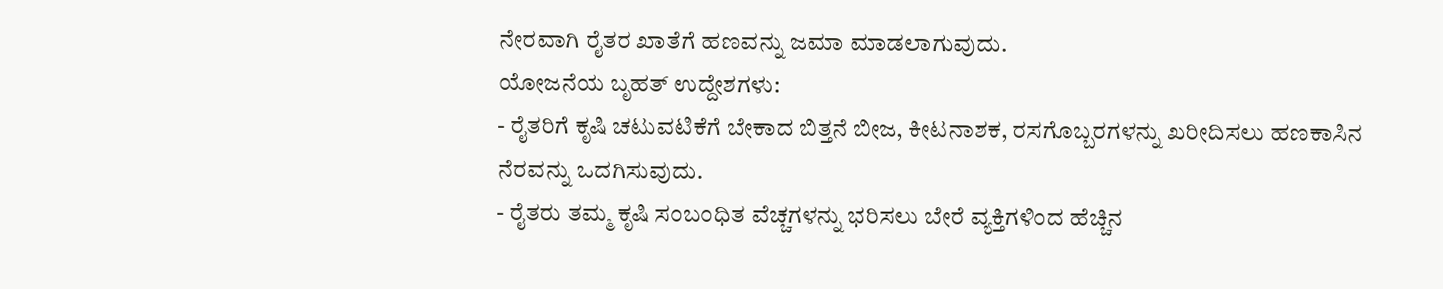ನೇರವಾಗಿ ರೈತರ ಖಾತೆಗೆ ಹಣವನ್ನು ಜಮಾ ಮಾಡಲಾಗುವುದು.
ಯೋಜನೆಯ ಬೃಹತ್ ಉದ್ದೇಶಗಳು:
- ರೈತರಿಗೆ ಕೃಷಿ ಚಟುವಟಿಕೆಗೆ ಬೇಕಾದ ಬಿತ್ತನೆ ಬೀಜ, ಕೀಟನಾಶಕ, ರಸಗೊಬ್ಬರಗಳನ್ನು ಖರೀದಿಸಲು ಹಣಕಾಸಿನ ನೆರವನ್ನು ಒದಗಿಸುವುದು.
- ರೈತರು ತಮ್ಮ ಕೃಷಿ ಸಂಬಂಧಿತ ವೆಚ್ಚಗಳನ್ನು ಭರಿಸಲು ಬೇರೆ ವ್ಯಕ್ತಿಗಳಿಂದ ಹೆಚ್ಚಿನ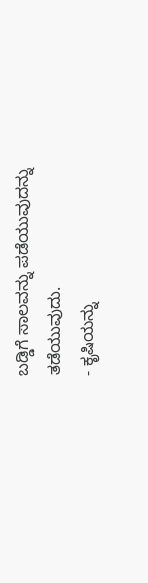ಬಡ್ಡಿಗೆ ಸಾಲವನ್ನು ಪಡೆಯುವುದನ್ನು ತಡೆಯುವುದು.
- ಕೃಷಿಯನ್ನು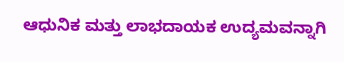ಆಧುನಿಕ ಮತ್ತು ಲಾಭದಾಯಕ ಉದ್ಯಮವನ್ನಾಗಿ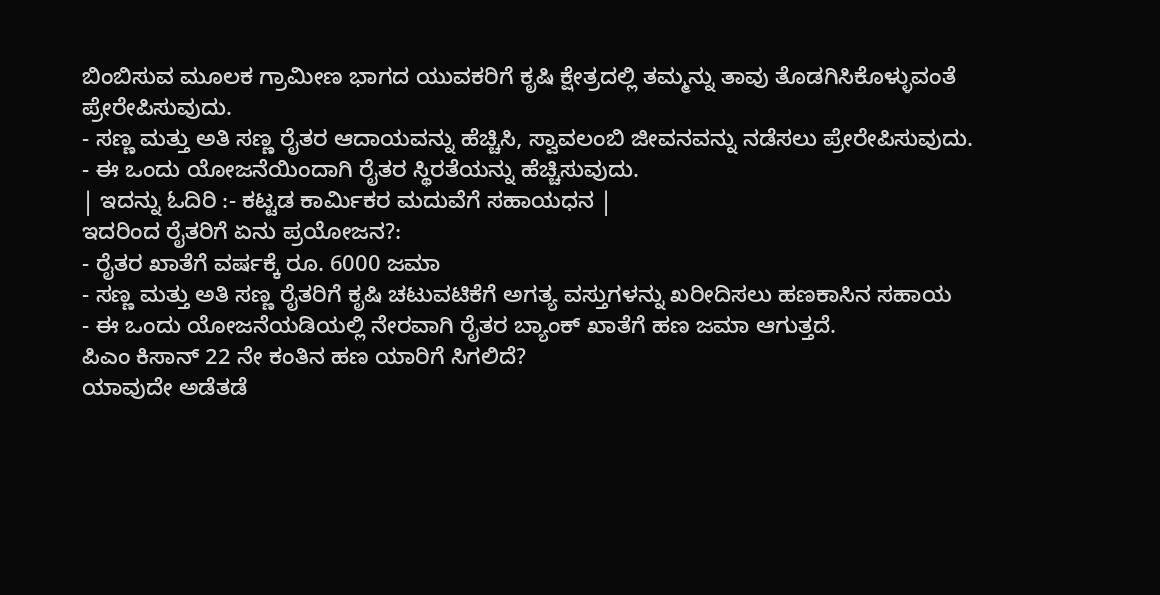ಬಿಂಬಿಸುವ ಮೂಲಕ ಗ್ರಾಮೀಣ ಭಾಗದ ಯುವಕರಿಗೆ ಕೃಷಿ ಕ್ಷೇತ್ರದಲ್ಲಿ ತಮ್ಮನ್ನು ತಾವು ತೊಡಗಿಸಿಕೊಳ್ಳುವಂತೆ ಪ್ರೇರೇಪಿಸುವುದು.
- ಸಣ್ಣ ಮತ್ತು ಅತಿ ಸಣ್ಣ ರೈತರ ಆದಾಯವನ್ನು ಹೆಚ್ಚಿಸಿ, ಸ್ವಾವಲಂಬಿ ಜೀವನವನ್ನು ನಡೆಸಲು ಪ್ರೇರೇಪಿಸುವುದು.
- ಈ ಒಂದು ಯೋಜನೆಯಿಂದಾಗಿ ರೈತರ ಸ್ಥಿರತೆಯನ್ನು ಹೆಚ್ಚಿಸುವುದು.
| ಇದನ್ನು ಓದಿರಿ :- ಕಟ್ಟಡ ಕಾರ್ಮಿಕರ ಮದುವೆಗೆ ಸಹಾಯಧನ |
ಇದರಿಂದ ರೈತರಿಗೆ ಏನು ಪ್ರಯೋಜನ?:
- ರೈತರ ಖಾತೆಗೆ ವರ್ಷಕ್ಕೆ ರೂ. 6000 ಜಮಾ
- ಸಣ್ಣ ಮತ್ತು ಅತಿ ಸಣ್ಣ ರೈತರಿಗೆ ಕೃಷಿ ಚಟುವಟಿಕೆಗೆ ಅಗತ್ಯ ವಸ್ತುಗಳನ್ನು ಖರೀದಿಸಲು ಹಣಕಾಸಿನ ಸಹಾಯ
- ಈ ಒಂದು ಯೋಜನೆಯಡಿಯಲ್ಲಿ ನೇರವಾಗಿ ರೈತರ ಬ್ಯಾಂಕ್ ಖಾತೆಗೆ ಹಣ ಜಮಾ ಆಗುತ್ತದೆ.
ಪಿಎಂ ಕಿಸಾನ್ 22 ನೇ ಕಂತಿನ ಹಣ ಯಾರಿಗೆ ಸಿಗಲಿದೆ?
ಯಾವುದೇ ಅಡೆತಡೆ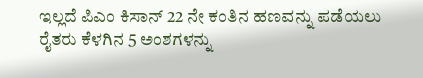ಇಲ್ಲದೆ ಪಿಎಂ ಕಿಸಾನ್ 22 ನೇ ಕಂತಿನ ಹಣವನ್ನು ಪಡೆಯಲು ರೈತರು ಕೆಳಗಿನ 5 ಅಂಶಗಳನ್ನು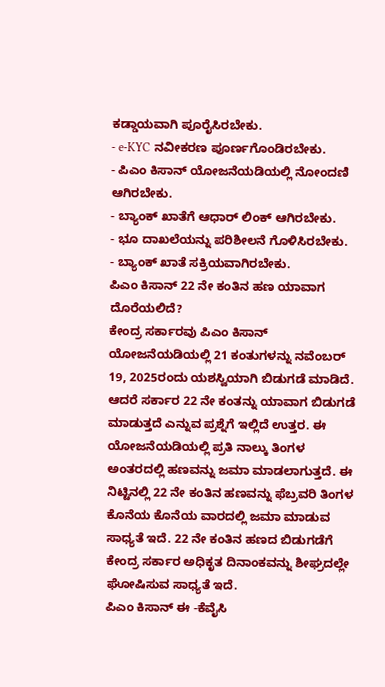ಕಡ್ಡಾಯವಾಗಿ ಪೂರೈಸಿರಬೇಕು.
- e-KYC ನವೀಕರಣ ಪೂರ್ಣಗೊಂಡಿರಬೇಕು.
- ಪಿಎಂ ಕಿಸಾನ್ ಯೋಜನೆಯಡಿಯಲ್ಲಿ ನೋಂದಣಿ ಆಗಿರಬೇಕು.
- ಬ್ಯಾಂಕ್ ಖಾತೆಗೆ ಆಧಾರ್ ಲಿಂಕ್ ಆಗಿರಬೇಕು.
- ಭೂ ದಾಖಲೆಯನ್ನು ಪರಿಶೀಲನೆ ಗೊಳಿಸಿರಬೇಕು.
- ಬ್ಯಾಂಕ್ ಖಾತೆ ಸಕ್ರಿಯವಾಗಿರಬೇಕು.
ಪಿಎಂ ಕಿಸಾನ್ 22 ನೇ ಕಂತಿನ ಹಣ ಯಾವಾಗ ದೊರೆಯಲಿದೆ?
ಕೇಂದ್ರ ಸರ್ಕಾರವು ಪಿಎಂ ಕಿಸಾನ್ ಯೋಜನೆಯಡಿಯಲ್ಲಿ 21 ಕಂತುಗಳನ್ನು ನವೆಂಬರ್ 19, 2025ರಂದು ಯಶಸ್ವಿಯಾಗಿ ಬಿಡುಗಡೆ ಮಾಡಿದೆ. ಆದರೆ ಸರ್ಕಾರ 22 ನೇ ಕಂತನ್ನು ಯಾವಾಗ ಬಿಡುಗಡೆ ಮಾಡುತ್ತದೆ ಎನ್ನುವ ಪ್ರಶ್ನೆಗೆ ಇಲ್ಲಿದೆ ಉತ್ತರ. ಈ ಯೋಜನೆಯಡಿಯಲ್ಲಿ ಪ್ರತಿ ನಾಲ್ಕು ತಿಂಗಳ ಅಂತರದಲ್ಲಿ ಹಣವನ್ನು ಜಮಾ ಮಾಡಲಾಗುತ್ತದೆ. ಈ ನಿಟ್ಟಿನಲ್ಲಿ 22 ನೇ ಕಂತಿನ ಹಣವನ್ನು ಫೆಬ್ರವರಿ ತಿಂಗಳ ಕೊನೆಯ ಕೊನೆಯ ವಾರದಲ್ಲಿ ಜಮಾ ಮಾಡುವ ಸಾಧ್ಯತೆ ಇದೆ. 22 ನೇ ಕಂತಿನ ಹಣದ ಬಿಡುಗಡೆಗೆ ಕೇಂದ್ರ ಸರ್ಕಾರ ಅಧಿಕೃತ ದಿನಾಂಕವನ್ನು ಶೀಘ್ರದಲ್ಲೇ ಘೋಷಿಸುವ ಸಾಧ್ಯತೆ ಇದೆ.
ಪಿಎಂ ಕಿಸಾನ್ ಈ -ಕೆವೈಸಿ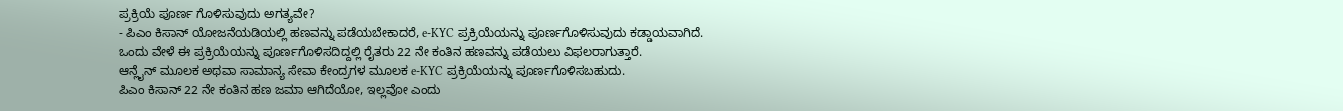ಪ್ರಕ್ರಿಯೆ ಪೂರ್ಣ ಗೊಳಿಸುವುದು ಅಗತ್ಯವೇ?
- ಪಿಎಂ ಕಿಸಾನ್ ಯೋಜನೆಯಡಿಯಲ್ಲಿ ಹಣವನ್ನು ಪಡೆಯಬೇಕಾದರೆ, e-KYC ಪ್ರಕ್ರಿಯೆಯನ್ನು ಪೂರ್ಣಗೊಳಿಸುವುದು ಕಡ್ಡಾಯವಾಗಿದೆ. ಒಂದು ವೇಳೆ ಈ ಪ್ರಕ್ರಿಯೆಯನ್ನು ಪೂರ್ಣಗೊಳಿಸದಿದ್ದಲ್ಲಿ ರೈತರು 22 ನೇ ಕಂತಿನ ಹಣವನ್ನು ಪಡೆಯಲು ವಿಫಲರಾಗುತ್ತಾರೆ.
ಆನ್ಲೈನ್ ಮೂಲಕ ಅಥವಾ ಸಾಮಾನ್ಯ ಸೇವಾ ಕೇಂದ್ರಗಳ ಮೂಲಕ e-KYC ಪ್ರಕ್ರಿಯೆಯನ್ನು ಪೂರ್ಣಗೊಳಿಸಬಹುದು.
ಪಿಎಂ ಕಿಸಾನ್ 22 ನೇ ಕಂತಿನ ಹಣ ಜಮಾ ಆಗಿದೆಯೋ, ಇಲ್ಲವೋ ಎಂದು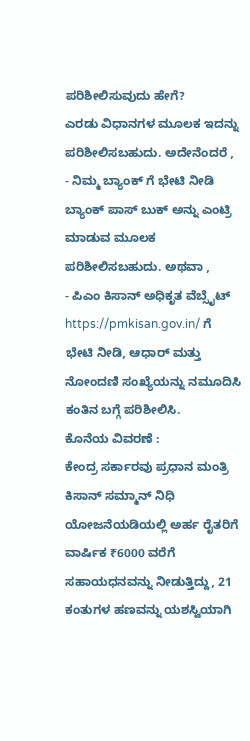ಪರಿಶೀಲಿಸುವುದು ಹೇಗೆ?
ಎರಡು ವಿಧಾನಗಳ ಮೂಲಕ ಇದನ್ನು ಪರಿಶೀಲಿಸಬಹುದು. ಅದೇನೆಂದರೆ ,
- ನಿಮ್ಮ ಬ್ಯಾಂಕ್ ಗೆ ಭೇಟಿ ನೀಡಿ ಬ್ಯಾಂಕ್ ಪಾಸ್ ಬುಕ್ ಅನ್ನು ಎಂಟ್ರಿ ಮಾಡುವ ಮೂಲಕ ಪರಿಶೀಲಿಸಬಹುದು. ಅಥವಾ ,
- ಪಿಎಂ ಕಿಸಾನ್ ಅಧಿಕೃತ ವೆಬ್ಸೈಟ್ https://pmkisan.gov.in/ ಗೆ ಭೇಟಿ ನೀಡಿ, ಆಧಾರ್ ಮತ್ತು ನೋಂದಣಿ ಸಂಖ್ಯೆಯನ್ನು ನಮೂದಿಸಿ ಕಂತಿನ ಬಗ್ಗೆ ಪರಿಶೀಲಿಸಿ.
ಕೊನೆಯ ವಿವರಣೆ :
ಕೇಂದ್ರ ಸರ್ಕಾರವು ಪ್ರಧಾನ ಮಂತ್ರಿ ಕಿಸಾನ್ ಸಮ್ಮಾನ್ ನಿಧಿ ಯೋಜನೆಯಡಿಯಲ್ಲಿ ಅರ್ಹ ರೈತರಿಗೆ ವಾರ್ಷಿಕ ₹6000 ವರೆಗೆ ಸಹಾಯಧನವನ್ನು ನೀಡುತ್ತಿದ್ದು, 21 ಕಂತುಗಳ ಹಣವನ್ನು ಯಶಸ್ವಿಯಾಗಿ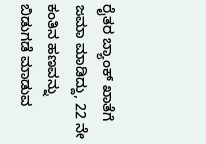ರೈತರ ಬ್ಯಾಂಕ್ ಖಾತೆಗೆ ಜಮಾ ಮಾಡಿದ್ದು, 22 ನೇ ಕಂತಿನ ಹಣವನ್ನು ಬಿಡುಗಡೆ ಮಾಡುವ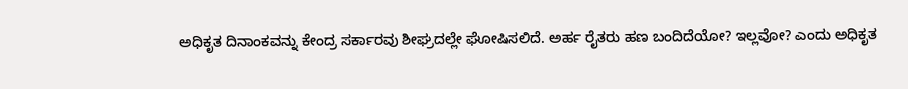ಅಧಿಕೃತ ದಿನಾಂಕವನ್ನು ಕೇಂದ್ರ ಸರ್ಕಾರವು ಶೀಘ್ರದಲ್ಲೇ ಘೋಷಿಸಲಿದೆ. ಅರ್ಹ ರೈತರು ಹಣ ಬಂದಿದೆಯೋ? ಇಲ್ಲವೋ? ಎಂದು ಅಧಿಕೃತ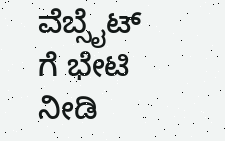ವೆಬ್ಸೈಟ್ ಗೆ ಭೇಟಿ ನೀಡಿ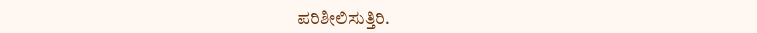ಪರಿಶೀಲಿಸುತ್ತಿರಿ.